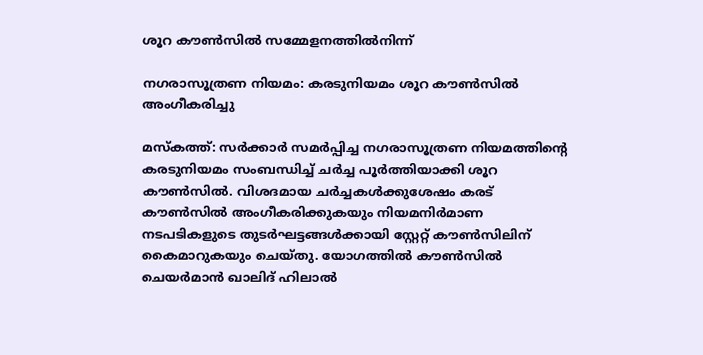ശൂറ കൗൺസിൽ സമ്മേളനത്തിൽനിന്ന്

നഗരാസൂത്രണ നിയമം: കരടുനിയമം ശൂറ കൗൺസിൽ അംഗീകരിച്ചു

മസ്‌കത്ത്: സർക്കാർ സമർപ്പിച്ച നഗരാസൂത്രണ നിയമത്തിന്റെ കരടുനിയമം സംബന്ധിച്ച് ചർച്ച പൂർത്തിയാക്കി ശൂറ കൗൺസിൽ. വിശദമായ ചര്‍ച്ചകള്‍ക്കുശേഷം കരട് കൗൺസിൽ അംഗീകരിക്കുകയും നിയമനിർമാണ നടപടികളുടെ തുടർഘട്ടങ്ങൾക്കായി സ്റ്റേറ്റ് കൗൺസിലിന് കൈമാറുകയും ചെയ്തു. യോഗത്തിൽ കൗൺസിൽ ചെയർമാൻ ഖാലിദ് ഹിലാൽ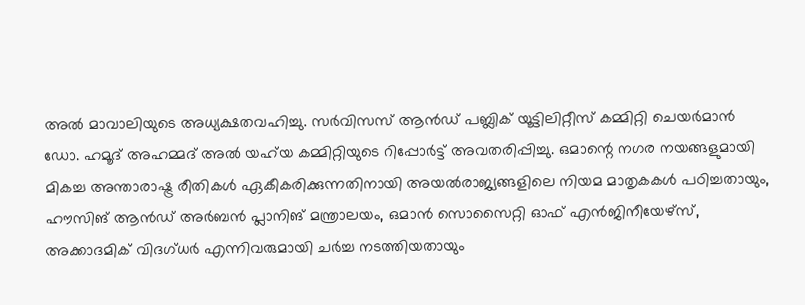അൽ മാവാലിയുടെ അധ്യക്ഷതവഹിച്ചു. സർവിസസ് ആൻഡ് പബ്ലിക് യൂട്ടിലിറ്റീസ് കമ്മിറ്റി ചെയർമാൻ ഡോ. ഹമൂദ് അഹമ്മദ് അൽ യഹ്‍യ കമ്മിറ്റിയുടെ റിപ്പോർട്ട് അവതരിപ്പിച്ചു. ഒമാന്റെ നഗര നയങ്ങളുമായി മികച്ച അന്താരാഷ്ട്ര രീതികൾ ഏകീകരിക്കുന്നതിനായി അയൽരാജ്യങ്ങളിലെ നിയമ മാതൃകകൾ പഠിച്ചതായും, ഹൗസിങ് ആൻഡ് അർബൻ പ്ലാനിങ് മന്ത്രാലയം, ഒമാൻ സൊസൈറ്റി ഓഫ് എൻജിനീയേഴ്സ്, അക്കാദമിക് വിദഗ്ധർ എന്നിവരുമായി ചർച്ച നടത്തിയതായും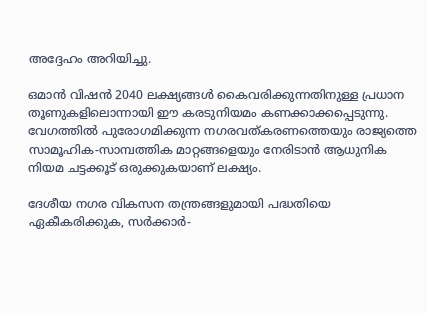അദ്ദേഹം അറിയിച്ചു.

ഒമാൻ വിഷൻ 2040 ലക്ഷ്യങ്ങൾ കൈവരിക്കുന്നതിനുള്ള പ്രധാന തൂണുകളിലൊന്നായി ഈ കരടുനിയമം കണക്കാക്കപ്പെടുന്നു. വേഗത്തിൽ പുരോഗമിക്കുന്ന നഗരവത്കരണത്തെയും രാജ്യത്തെ സാമൂഹിക-സാമ്പത്തിക മാറ്റങ്ങളെയും നേരിടാൻ ആധുനിക നിയമ ചട്ടക്കൂട് ഒരുക്കുകയാണ് ലക്ഷ്യം.

ദേശീയ നഗര വികസന തന്ത്രങ്ങളുമായി പദ്ധതിയെ ഏകീകരിക്കുക, സർക്കാർ-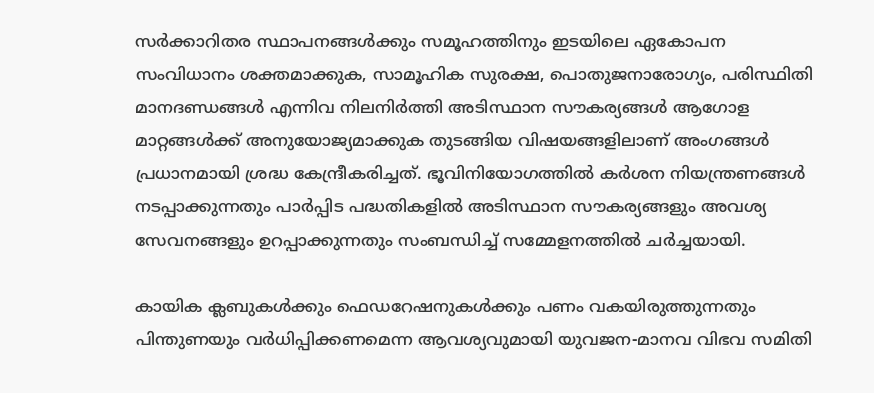സർക്കാറിതര സ്ഥാപനങ്ങൾക്കും സമൂഹത്തിനും ഇടയിലെ ഏകോപന സംവിധാനം ശക്തമാക്കുക, സാമൂഹിക സുരക്ഷ, പൊതുജനാരോഗ്യം, പരിസ്ഥിതി മാനദണ്ഡങ്ങൾ എന്നിവ നിലനിർത്തി അടിസ്ഥാന സൗകര്യങ്ങൾ ആഗോള മാറ്റങ്ങൾക്ക് അനുയോജ്യമാക്കുക തുടങ്ങിയ വിഷയങ്ങളിലാണ് അംഗങ്ങൾ പ്രധാനമായി ശ്രദ്ധ കേന്ദ്രീകരിച്ചത്. ഭൂവിനിയോഗത്തിൽ കർശന നിയന്ത്രണങ്ങൾ നടപ്പാക്കുന്നതും പാർപ്പിട പദ്ധതികളിൽ അടിസ്ഥാന സൗകര്യങ്ങളും അവശ്യ സേവനങ്ങളും ഉറപ്പാക്കുന്നതും സംബന്ധിച്ച് സമ്മേളനത്തിൽ ചർച്ചയായി.

കായിക ക്ലബുകൾക്കും ഫെഡറേഷനുകൾക്കും പണം വകയിരുത്തുന്നതും പിന്തുണയും വർധിപ്പിക്കണമെന്ന ആവശ്യവുമായി യുവജന-മാനവ വിഭവ സമിതി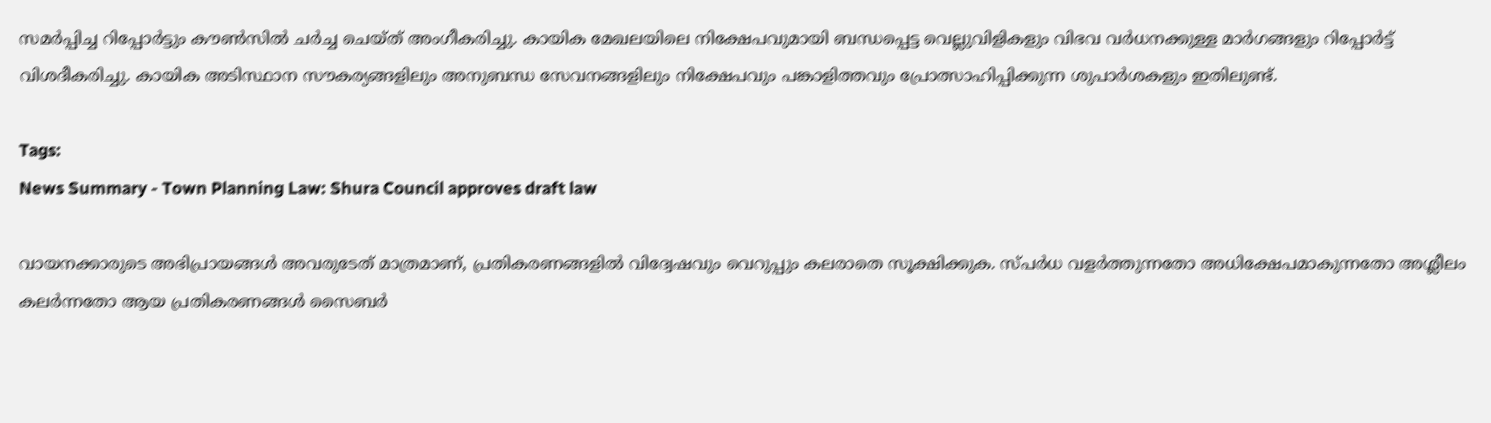സമർപ്പിച്ച റിപ്പോർട്ടും കൗൺസിൽ ചർച്ച ചെയ്ത് അംഗീകരിച്ചു. കായിക മേഖലയിലെ നിക്ഷേപവുമായി ബന്ധപ്പെട്ട വെല്ലുവിളികളും വിഭവ വർധനക്കുള്ള മാർഗങ്ങളും റിപ്പോർട്ട് വിശദീകരിച്ചു. കായിക അടിസ്ഥാന സൗകര്യങ്ങളിലും അനുബന്ധ സേവനങ്ങളിലും നിക്ഷേപവും പങ്കാളിത്തവും പ്രോത്സാഹിപ്പിക്കുന്ന ശുപാർശകളും ഇതിലുണ്ട്.

Tags:
News Summary - Town Planning Law: Shura Council approves draft law

വായനക്കാരുടെ അഭിപ്രായങ്ങള്‍ അവരുടേത് മാത്രമാണ്, പ്രതികരണങ്ങളിൽ വിദ്വേഷവും വെറുപ്പും കലരാതെ സൂക്ഷിക്കുക. സ്പർധ വളർത്തുന്നതോ അധിക്ഷേപമാകുന്നതോ അശ്ലീലം കലർന്നതോ ആയ പ്രതികരണങ്ങൾ സൈബർ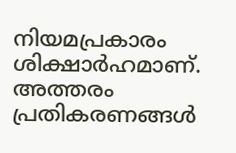നിയമപ്രകാരം ശിക്ഷാർഹമാണ്. അത്തരം പ്രതികരണങ്ങൾ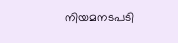നിയമനടപടി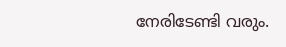നേരിടേണ്ടി വരും.